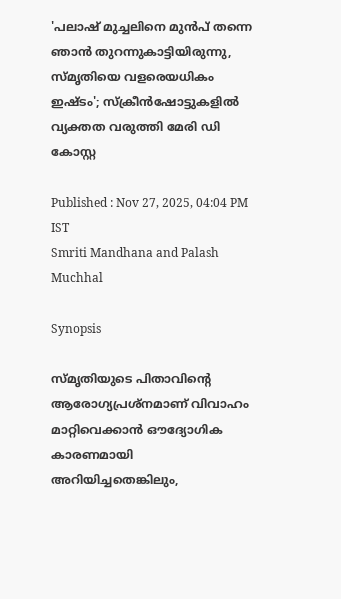'പലാഷ് മുച്ചലിനെ മുൻപ് തന്നെ ഞാൻ തുറന്നുകാട്ടിയിരുന്നു, സ്‌മൃതിയെ വളരെയധികം ഇഷ്ടം'; സ്ക്രീൻഷോട്ടുകളിൽ വ്യക്തത വരുത്തി മേരി ഡി കോസ്റ്റ

Published : Nov 27, 2025, 04:04 PM IST
Smriti Mandhana and Palash Muchhal

Synopsis

സ്മൃതിയുടെ പിതാവിന്റെ ആരോഗ്യപ്രശ്നമാണ് വിവാഹം മാറ്റിവെക്കാൻ ഔദ്യോഗിക കാരണമായി അറിയിച്ചതെങ്കിലും,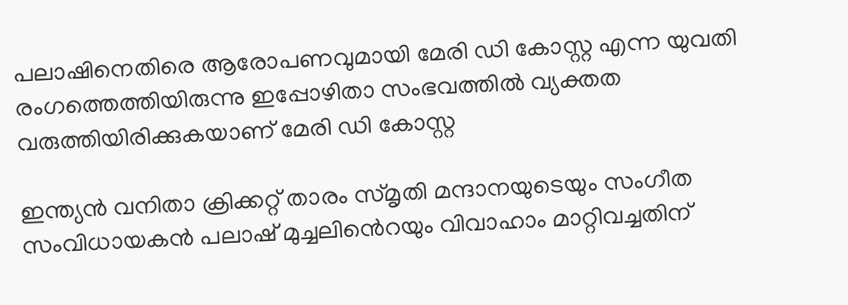പലാഷിനെതിരെ ആരോപണവുമായി മേരി ഡി കോസ്റ്റ എന്ന യുവതി രംഗത്തെത്തിയിരുന്നു ഇപ്പോഴിതാ സംഭവത്തിൽ വ്യക്തത വരുത്തിയിരിക്കുകയാണ് മേരി ഡി കോസ്റ്റ

ഇന്ത്യൻ വനിതാ ക്രിക്കറ്റ് താരം സ്മൃതി മന്ദാനയുടെയും സംഗീത സംവിധായകൻ പലാഷ് മുച്ചലിൻെറയും വിവാഹാം മാറ്റിവച്ചതിന്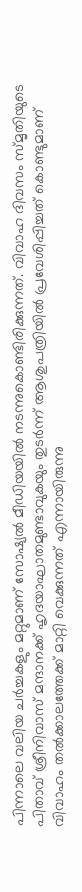പിന്നാലെ വലിയ ചർച്ചകളും മറ്റുമാണ് സോഷ്യൽ മീഡിയയിൽ നടന്നുകൊണ്ടിരിക്കുന്നത്. വിവാഹ ദിവസം സ്മൃതിയുടെ പിതാവ് ശ്രീനിവാസ് മന്ദാനക്ക് ഹൃദയാഘാതമുണ്ടാവുകയും തുടർന്ന് ആശുപത്രിയിൽ പ്രവേശിപ്പിച്ചത് കൊണ്ടുമാണ് വിവാഹം തല്‍ക്കാലത്തേക്ക് മാറ്റി വെക്കുന്നത് എന്നായിരുന്നു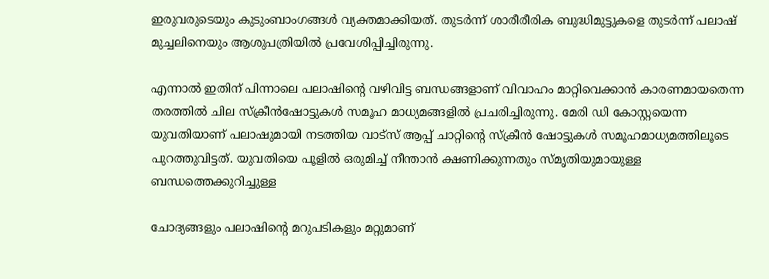ഇരുവരുടെയും കുടുംബാംഗങ്ങൾ വ്യക്തമാക്കിയത്. തുടർന്ന് ശാരീരീരിക ബുദ്ധിമുട്ടുകളെ തുടർന്ന് പലാഷ് മുച്ചലിനെയും ആശുപത്രിയിൽ പ്രവേശിപ്പിച്ചിരുന്നു.

എന്നാൽ ഇതിന് പിന്നാലെ പലാഷിന്റെ വഴിവിട്ട ബന്ധങ്ങളാണ് വിവാഹം മാറ്റിവെക്കാൻ കാരണമായതെന്ന തരത്തിൽ ചില സ്ക്രീൻഷോട്ടുകൾ സമൂഹ മാധ്യമങ്ങളിൽ പ്രചരിച്ചിരുന്നു. മേരി ഡി കോസ്റ്റയെന്ന യുവതിയാണ് പലാഷുമായി നടത്തിയ വാട്സ് ആപ്പ് ചാറ്റിന്‍റെ സ്ക്രീന്‍ ഷോട്ടുകൾ സമൂഹമാധ്യമത്തിലൂടെ പുറത്തുവിട്ടത്. യുവതിയെ പൂളില്‍ ഒരുമിച്ച് നീന്താന്‍ ക്ഷണിക്കുന്നതും സ്മൃതിയുമായുള്ള ബന്ധത്തെക്കുറിച്ചുള്ള

ചോദ്യങ്ങളും പലാഷിന്‍റെ മറുപടികളും മറ്റുമാണ്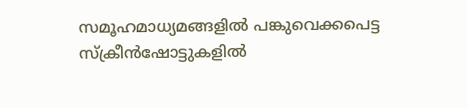സമൂഹമാധ്യമങ്ങളിൽ പങ്കുവെക്കപെട്ട സ്ക്രീൻഷോട്ടുകളിൽ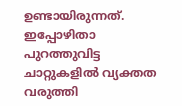ഉണ്ടായിരുന്നത്. ഇപ്പോഴിതാ പുറത്തുവിട്ട ചാറ്റുകളിൽ വ്യക്തത വരുത്തി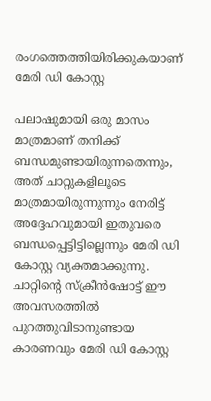രംഗത്തെത്തിയിരിക്കുകയാണ് മേരി ഡി കോസ്റ്റ

പലാഷുമായി ഒരു മാസം മാത്രമാണ് തനിക്ക് ബന്ധമുണ്ടായിരുന്നതെന്നും, അത് ചാറ്റുകളിലൂടെ മാത്രമായിരുന്നുന്നും നേരിട്ട് അദ്ദേഹവുമായി ഇതുവരെ ബന്ധപ്പെട്ടിട്ടില്ലെന്നും മേരി ഡി കോസ്റ്റ വ്യക്തമാക്കുന്നു. ചാറ്റിന്റെ സ്ക്രീൻഷോട്ട് ഈ അവസരത്തിൽ പുറത്തുവിടാനുണ്ടായ കാരണവും മേരി ഡി കോസ്റ്റ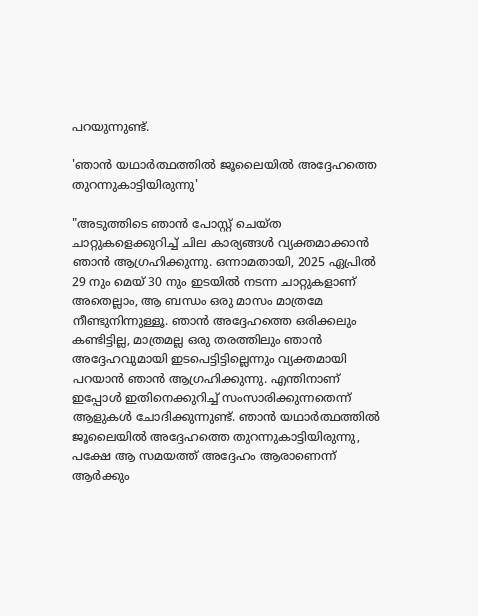പറയുന്നുണ്ട്.

'ഞാൻ യഥാർത്ഥത്തിൽ ജൂലൈയിൽ അദ്ദേഹത്തെ തുറന്നുകാട്ടിയിരുന്നു'

"അടുത്തിടെ ഞാൻ പോസ്റ്റ് ചെയ്ത ചാറ്റുകളെക്കുറിച്ച് ചില കാര്യങ്ങൾ വ്യക്തമാക്കാൻ ഞാൻ ആഗ്രഹിക്കുന്നു. ഒന്നാമതായി, 2025 ഏപ്രിൽ 29 നും മെയ് 30 നും ഇടയിൽ നടന്ന ചാറ്റുകളാണ് അതെല്ലാം, ആ ബന്ധം ഒരു മാസം മാത്രമേ നീണ്ടുനിന്നുള്ളൂ. ഞാൻ അദ്ദേഹത്തെ ഒരിക്കലും കണ്ടിട്ടില്ല, മാത്രമല്ല ഒരു തരത്തിലും ഞാൻ അദ്ദേഹവുമായി ഇടപെട്ടിട്ടില്ലെന്നും വ്യക്തമായി പറയാൻ ഞാൻ ആഗ്രഹിക്കുന്നു. എന്തിനാണ് ഇപ്പോൾ ഇതിനെക്കുറിച്ച് സംസാരിക്കുന്നതെന്ന് ആളുകൾ ചോദിക്കുന്നുണ്ട്. ഞാൻ യഥാർത്ഥത്തിൽ ജൂലൈയിൽ അദ്ദേഹത്തെ തുറന്നുകാട്ടിയിരുന്നു, പക്ഷേ ആ സമയത്ത് അദ്ദേഹം ആരാണെന്ന് ആർക്കും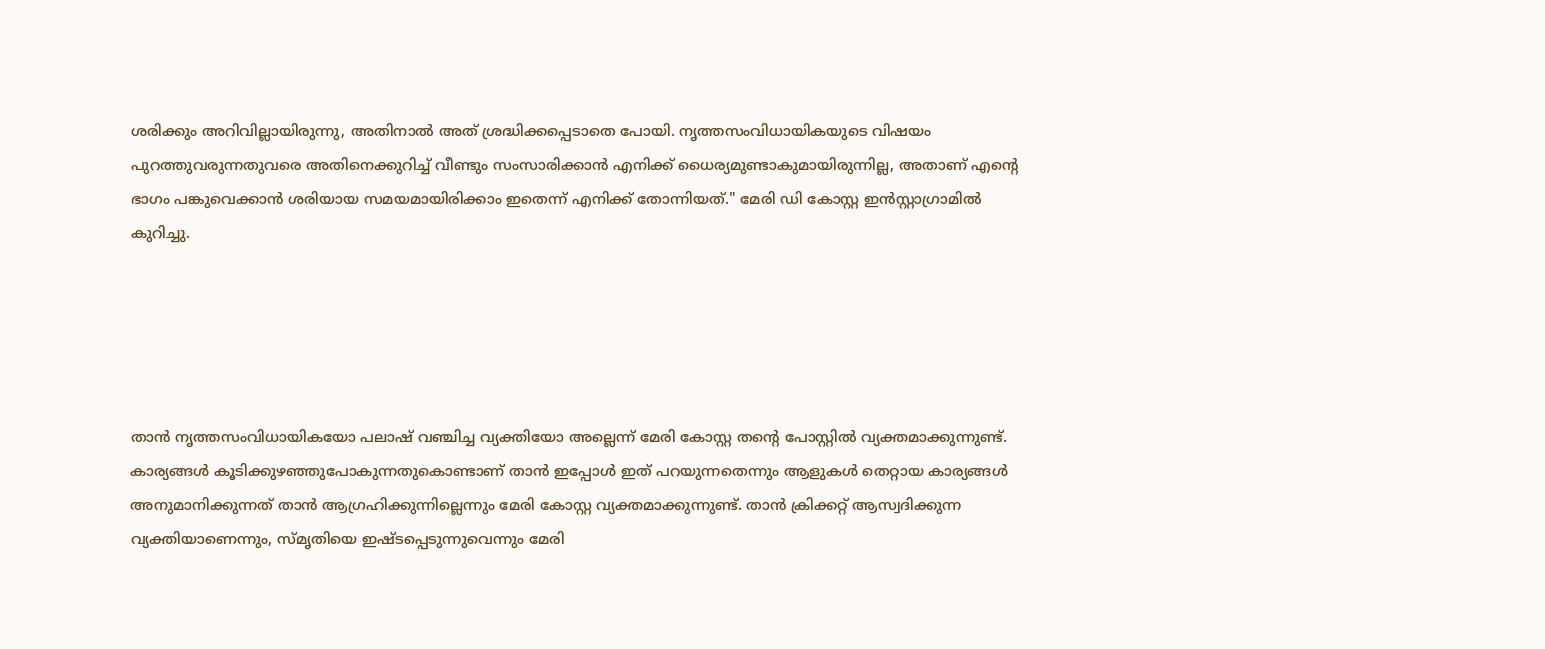ശരിക്കും അറിവില്ലായിരുന്നു, അതിനാൽ അത് ശ്രദ്ധിക്കപ്പെടാതെ പോയി. നൃത്തസംവിധായികയുടെ വിഷയം പുറത്തുവരുന്നതുവരെ അതിനെക്കുറിച്ച് വീണ്ടും സംസാരിക്കാൻ എനിക്ക് ധൈര്യമുണ്ടാകുമായിരുന്നില്ല, അതാണ് എന്റെ ഭാഗം പങ്കുവെക്കാൻ ശരിയായ സമയമായിരിക്കാം ഇതെന്ന് എനിക്ക് തോന്നിയത്." മേരി ഡി കോസ്റ്റ ഇൻസ്റ്റാഗ്രാമിൽ കുറിച്ചു.





താൻ നൃത്തസംവിധായികയോ പലാഷ് വഞ്ചിച്ച വ്യക്തിയോ അല്ലെന്ന് മേരി കോസ്റ്റ തന്റെ പോസ്റ്റിൽ വ്യക്തമാക്കുന്നുണ്ട്. കാര്യങ്ങൾ കൂടിക്കുഴഞ്ഞുപോകുന്നതുകൊണ്ടാണ് താൻ ഇപ്പോൾ ഇത് പറയുന്നതെന്നും ആളുകൾ തെറ്റായ കാര്യങ്ങൾ അനുമാനിക്കുന്നത് താൻ ആഗ്രഹിക്കുന്നില്ലെന്നും മേരി കോസ്റ്റ വ്യക്തമാക്കുന്നുണ്ട്. താൻ ക്രിക്കറ്റ് ആസ്വദിക്കുന്ന വ്യക്തിയാണെന്നും, സ്മൃതിയെ ഇഷ്ടപ്പെടുന്നുവെന്നും മേരി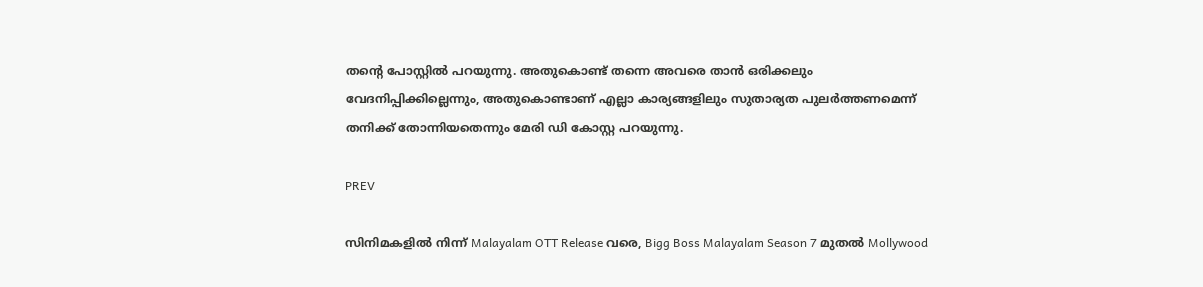തന്റെ പോസ്റ്റിൽ പറയുന്നു. അതുകൊണ്ട് തന്നെ അവരെ താൻ ഒരിക്കലും വേദനിപ്പിക്കില്ലെന്നും, അതുകൊണ്ടാണ് എല്ലാ കാര്യങ്ങളിലും സുതാര്യത പുലർത്തണമെന്ന് തനിക്ക് തോന്നിയതെന്നും മേരി ഡി കോസ്റ്റ പറയുന്നു.

PREV

സിനിമകളിൽ നിന്ന് Malayalam OTT Release വരെ, Bigg Boss Malayalam Season 7 മുതൽ Mollywood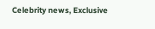Celebrity news, Exclusive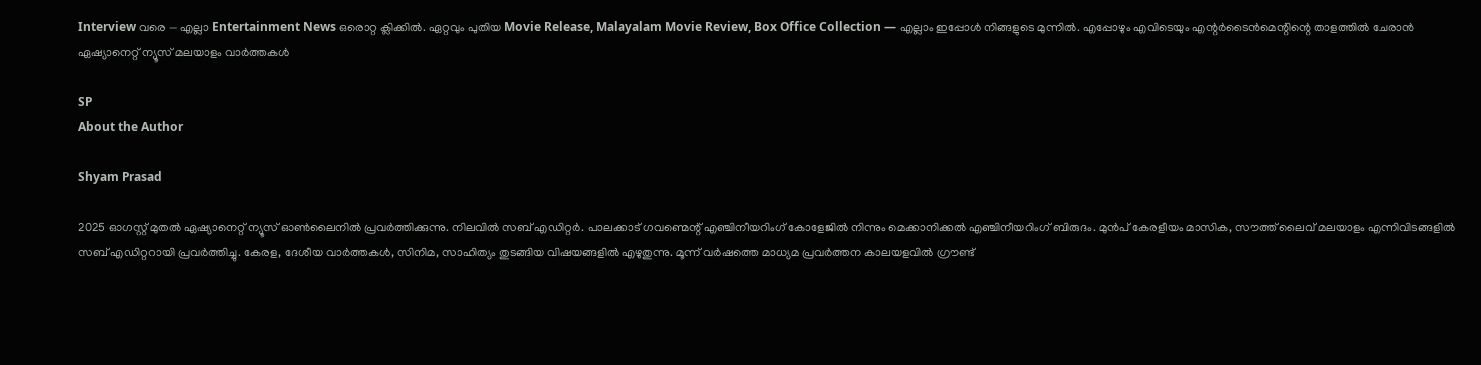Interview വരെ — എല്ലാ Entertainment News ഒരൊറ്റ ക്ലിക്കിൽ. ഏറ്റവും പുതിയ Movie Release, Malayalam Movie Review, Box Office Collection — എല്ലാം ഇപ്പോൾ നിങ്ങളുടെ മുന്നിൽ. എപ്പോഴും എവിടെയും എന്റർടൈൻമെന്റിന്റെ താളത്തിൽ ചേരാൻ ഏഷ്യാനെറ്റ് ന്യൂസ് മലയാളം വാർത്തകൾ

SP
About the Author

Shyam Prasad

2025 ഓഗസ്റ്റ് മുതൽ ഏഷ്യാനെറ്റ് ന്യൂസ് ഓൺലൈനിൽ പ്രവർത്തിക്കുന്നു. നിലവിൽ സബ് എഡിറ്റർ. പാലക്കാട് ഗവണ്മെന്റ് എഞ്ചിനീയറിംഗ് കോളേജിൽ നിന്നും മെക്കാനിക്കൽ എഞ്ചിനീയറിംഗ് ബിരുദം. മുൻപ് കേരളീയം മാസിക, സൗത്ത് ലൈവ് മലയാളം എന്നിവിടങ്ങളിൽ സബ് എഡിറ്ററായി പ്രവർത്തിച്ചു. കേരള, ദേശീയ വാർത്തകൾ, സിനിമ, സാഹിത്യം തുടങ്ങിയ വിഷയങ്ങളിൽ എഴുതുന്നു. മൂന്ന് വർഷത്തെ മാധ്യമ പ്രവർത്തന കാലയളവിൽ ഗ്രൗണ്ട്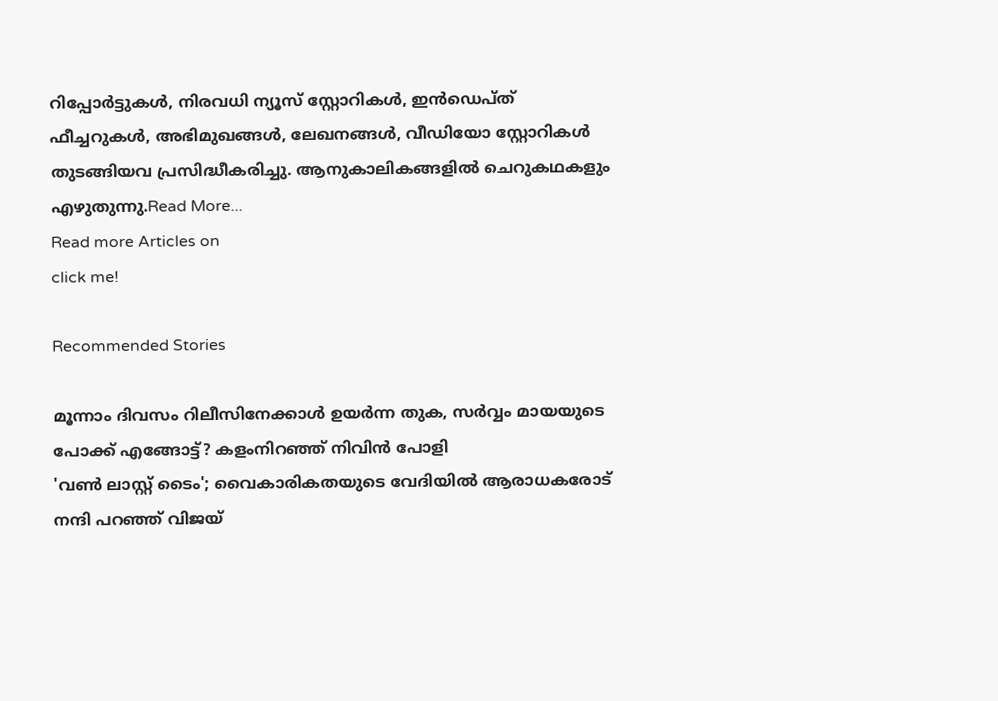റിപ്പോർട്ടുകൾ, നിരവധി ന്യൂസ് സ്റ്റോറികൾ, ഇൻഡെപ്ത് ഫീച്ചറുകൾ, അഭിമുഖങ്ങൾ, ലേഖനങ്ങൾ, വീഡിയോ സ്റ്റോറികൾ തുടങ്ങിയവ പ്രസിദ്ധീകരിച്ചു. ആനുകാലികങ്ങളിൽ ചെറുകഥകളും എഴുതുന്നു.Read More...
Read more Articles on
click me!

Recommended Stories

മൂന്നാം ദിവസം റിലീസിനേക്കാള്‍ ഉയര്‍ന്ന തുക, സര്‍വ്വം മായയുടെ പോക്ക് എങ്ങോട്ട്? കളംനിറഞ്ഞ് നിവിൻ പോളി
'വണ്‍ ലാസ്റ്റ് ടൈം'; വൈകാരികതയുടെ വേദിയില്‍ ആരാധകരോട് നന്ദി പറഞ്ഞ് വിജയ്